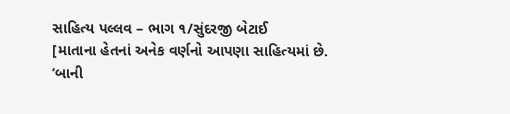સાહિત્ય પલ્લવ – ભાગ ૧/સુંદરજી બેટાઈ
[માતાના હેતનાં અનેક વર્ણનો આપણા સાહિત્યમાં છે. ‘બાની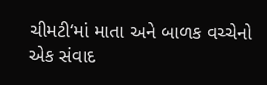ચીમટી‘માં માતા અને બાળક વચ્ચેનો એક સંવાદ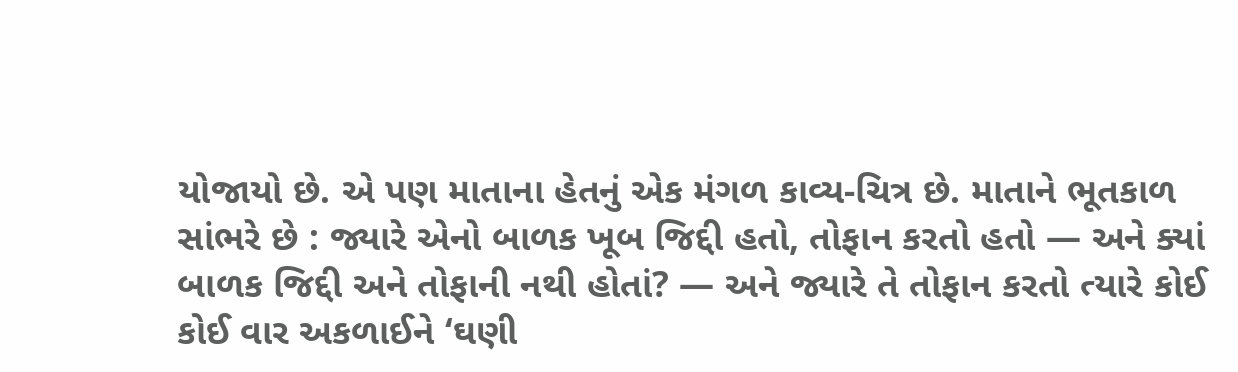યોજાયો છે. એ પણ માતાના હેતનું એક મંગળ કાવ્ય-ચિત્ર છે. માતાને ભૂતકાળ સાંભરે છે : જ્યારે એનો બાળક ખૂબ જિદ્દી હતો, તોફાન કરતો હતો — અને ક્યાં બાળક જિદ્દી અને તોફાની નથી હોતાં? — અને જ્યારે તે તોફાન કરતો ત્યારે કોઈ કોઈ વાર અકળાઈને ‘ઘણી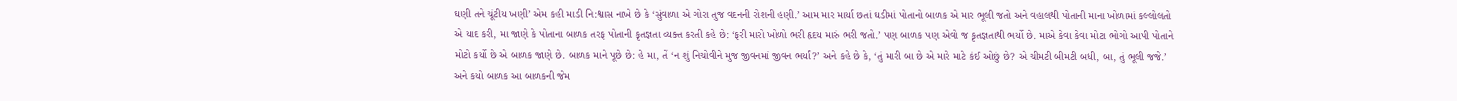ઘણી તને ચૂંટીય ખણી’ એમ કહી માડી નિ:શ્વાસ નાખે છે કે ‘સુંવાળા એ ગોરા તુજ વદનની રોશની હણી.’ આમ માર માર્યા છતાં ઘડીમાં પોતાનો બાળક એ માર ભૂલી જતો અને વહાલથી પોતાની માના ખોળામાં કલ્લોલતો એ યાદ કરી, મા જાણે કે પોતાના બાળક તરફ પોતાની કૃતજ્ઞતા વ્યક્ત કરતી કહે છે: ‘ફરી મારો ખોળો ભરી હૃદય મારું ભરી જતો.’ પણ બાળક પણ એવો જ કૃતજ્ઞતાથી ભર્યો છે. માએ કેવા કેવા મોટા ભોગો આપી પોતાને મોટો કર્યો છે એ બાળક જાણે છે. બાળક માને પૂછે છે: હે મા, તેં ‘ન શું નિચોવીને મુજ જીવનમાં જીવન ભર્યાં?’ અને કહે છે કે, ‘તું મારી બા છે એ મારે માટે કંઈ ઓછું છે? એ ચીમટી બીમટી બધી, બા, તું ભૂલી જજે.’ અને કયો બાળક આ બાળકની જેમ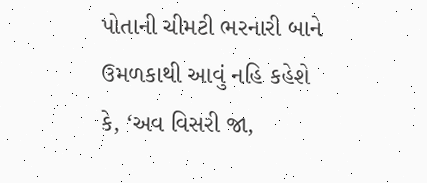પોતાની ચીમટી ભરનારી બાને ઉમળકાથી આવું નહિ કહેશે કે, ‘અવ વિસરી જા,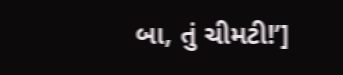બા, તું ચીમટી!’]